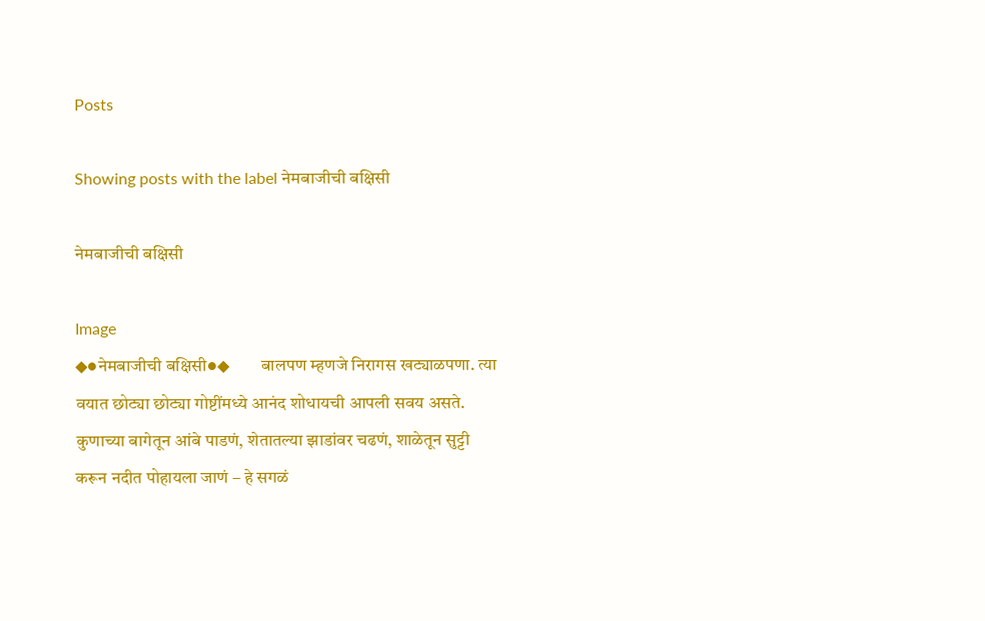Posts

Showing posts with the label नेमबाजीची बक्षिसी

नेमबाजीची बक्षिसी

Image
◆●नेमबाजीची बक्षिसी●◆         बालपण म्हणजे निरागस खट्याळपणा. त्या वयात छोट्या छोट्या गोष्टींमध्ये आनंद शोधायची आपली सवय असते. कुणाच्या बागेतून आंबे पाडणं, शेतातल्या झाडांवर चढणं, शाळेतून सुट्टी करून नदीत पोहायला जाणं – हे सगळं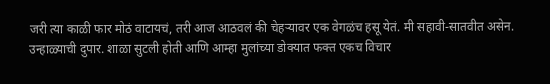जरी त्या काळी फार मोठं वाटायचं, तरी आज आठवलं की चेहऱ्यावर एक वेगळंच हसू येतं. मी सहावी-सातवीत असेन. उन्हाळ्याची दुपार. शाळा सुटली होती आणि आम्हा मुलांच्या डोक्यात फक्त एकच विचार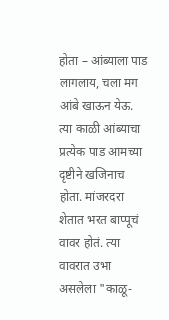होता – आंब्याला पाड लागलाय, चला मग आंबे खाऊन येऊ. त्या काळी आंब्याचा प्रत्येक पाड आमच्या दृष्टीने खजिनाच होता. मांजरदरा शेतात भरत बाप्पूचं वावर होतं. त्या वावरात उभा असलेला "काळू-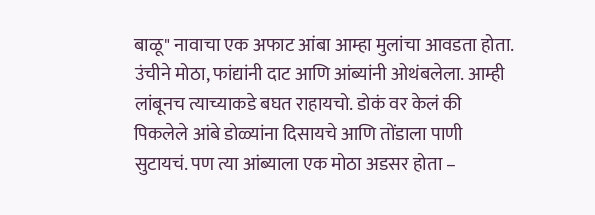बाळू" नावाचा एक अफाट आंबा आम्हा मुलांचा आवडता होता. उंचीने मोठा, फांद्यांनी दाट आणि आंब्यांनी ओथंबलेला. आम्ही लांबूनच त्याच्याकडे बघत राहायचो. डोकं वर केलं की पिकलेले आंबे डोळ्यांना दिसायचे आणि तोंडाला पाणी सुटायचं. पण त्या आंब्याला एक मोठा अडसर होता –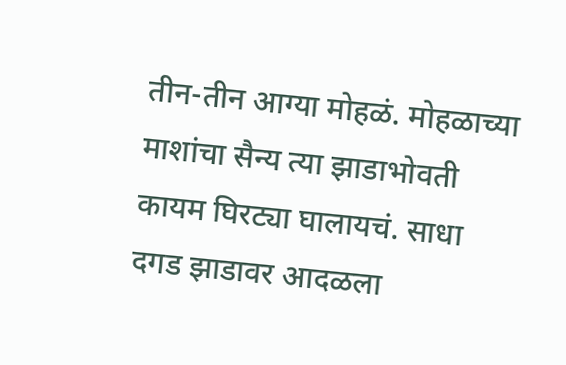तीन-तीन आग्या मोहळं. मोहळाच्या माशांचा सैन्य त्या झाडाभोवती कायम घिरट्या घालायचं. साधा दगड झाडावर आदळला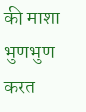की माशा भुणभुण करत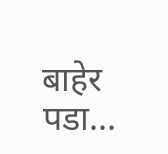बाहेर पडा...